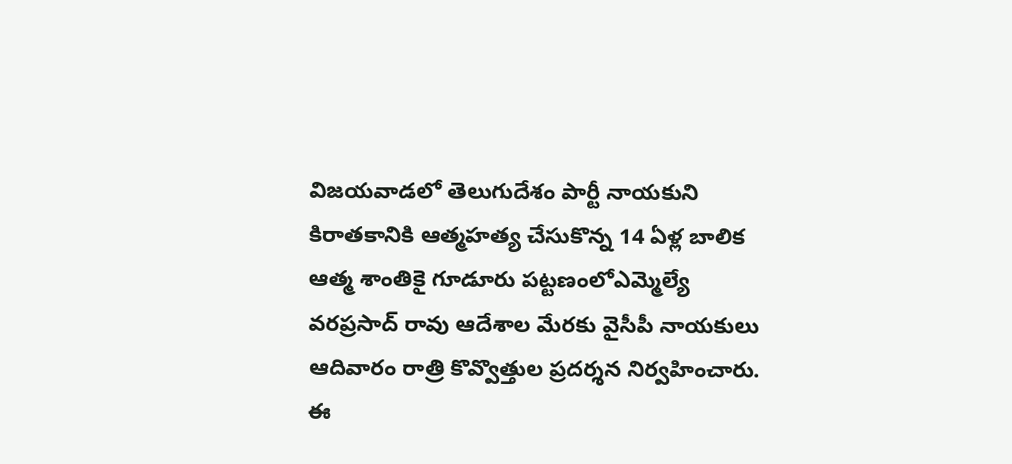విజయవాడలో తెలుగుదేశం పార్టీ నాయకుని కిరాతకానికి ఆత్మహత్య చేసుకొన్న 14 ఏళ్ల బాలిక ఆత్మ శాంతికై గూడూరు పట్టణంలోఎమ్మెల్యే వరప్రసాద్ రావు ఆదేశాల మేరకు వైసీపీ నాయకులు ఆదివారం రాత్రి కొవ్వొత్తుల ప్రదర్శన నిర్వహించారు. ఈ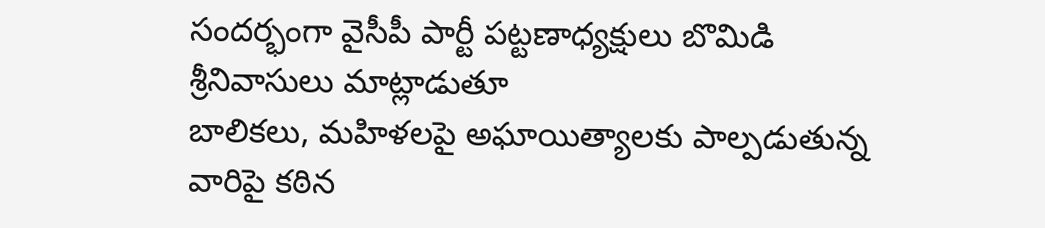సందర్భంగా వైసీపీ పార్టీ పట్టణాధ్యక్షులు బొమిడి శ్రీనివాసులు మాట్లాడుతూ
బాలికలు, మహిళలపై అఘాయిత్యాలకు పాల్పడుతున్న వారిపై కఠిన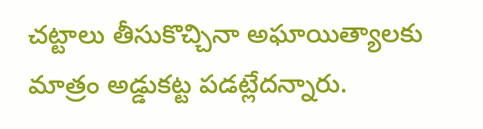చట్టాలు తీసుకొచ్చినా అఘాయిత్యాలకు మాత్రం అడ్డుకట్ట పడట్లేదన్నారు.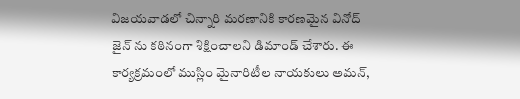విజయవాడలో చిన్నారి మరణానికి కారణమైన వినోద్ జైన్ ను కఠినంగా శిక్షించాలని డిమాండ్ చేశారు. ఈ కార్యక్రమంలో ముస్లిం మైనారిటీల నాయకులు అమన్,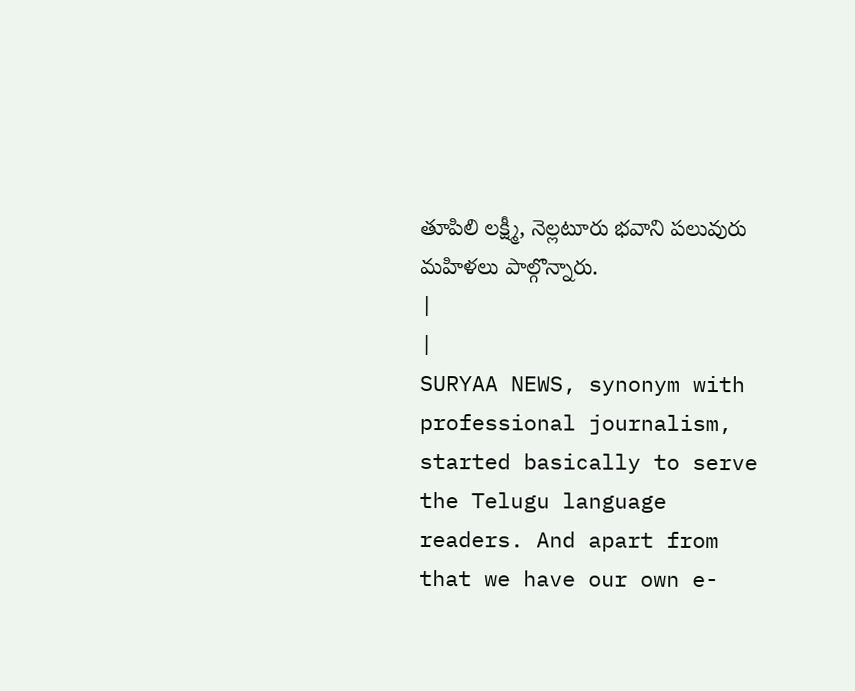తూపిలి లక్ష్మీ, నెల్లటూరు భవాని పలువురు మహిళలు పాల్గొన్నారు.
|
|
SURYAA NEWS, synonym with professional journalism, started basically to serve the Telugu language readers. And apart from that we have our own e-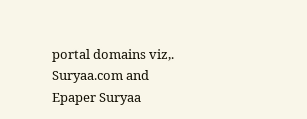portal domains viz,. Suryaa.com and Epaper Suryaa